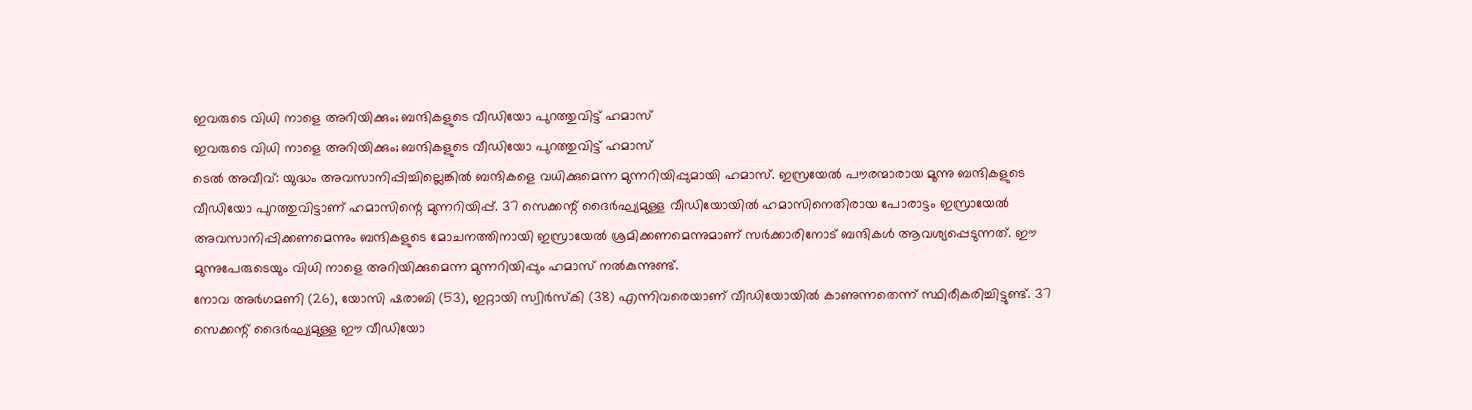ഇവരുടെ വിധി നാളെ അറിയിക്കും; ബന്ദികളുടെ വീഡിയോ പുറത്തുവിട്ട് ഹമാസ്
ഇവരുടെ വിധി നാളെ അറിയിക്കും; ബന്ദികളുടെ വീഡിയോ പുറത്തുവിട്ട് ഹമാസ്
ടെൽ അവീവ്: യുദ്ധം അവസാനിപ്പിച്ചില്ലെങ്കിൽ ബന്ദികളെ വധിക്കുമെന്ന മുന്നറിയിപ്പുമായി ഹമാസ്. ഇസ്രയേൽ പൗരന്മാരായ മൂന്നു ബന്ദികളുടെ വീഡിയോ പുറത്തുവിട്ടാണ് ഹമാസിന്റെ മുന്നറിയിപ്പ്. 37 സെക്കന്റ് ദൈർഘ്യമുള്ള വീഡിയോയിൽ ഹമാസിനെതിരായ പോരാട്ടം ഇസ്രായേൽ അവസാനിപ്പിക്കണമെന്നും ബന്ദികളുടെ മോചനത്തിനായി ഇസ്രായേൽ ശ്രമിക്കണമെന്നുമാണ് സർക്കാരിനോട് ബന്ദികൾ ആവശ്യപ്പെടുന്നത്. ഈ മുന്നുപേരുടെയും വിധി നാളെ അറിയിക്കുമെന്ന മുന്നറിയിപ്പും ഹമാസ് നൽകുന്നുണ്ട്.
നോവ അർഗമണി (26), യോസി ഷരാബി (53), ഇറ്റായി സ്വിർസ്കി (38) എന്നിവരെയാണ് വീഡിയോയിൽ കാണുന്നതെന്ന് സ്ഥിരീകരിച്ചിട്ടുണ്ട്. 37 സെക്കന്റ് ദൈർഘ്യമുള്ള ഈ വീഡിയോ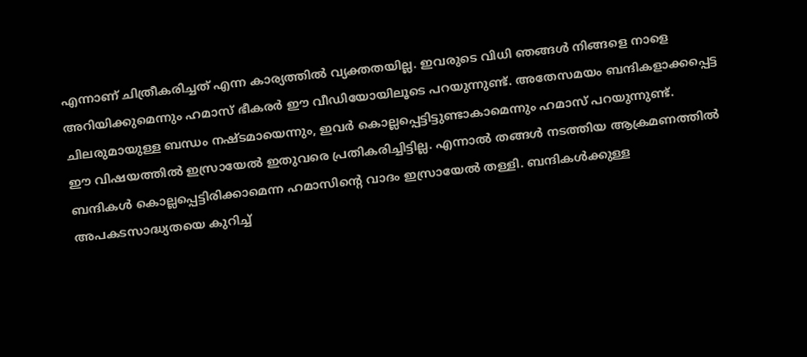എന്നാണ് ചിത്രീകരിച്ചത് എന്ന കാര്യത്തിൽ വ്യക്തതയില്ല. ഇവരുടെ വിധി ഞങ്ങൾ നിങ്ങളെ നാളെ അറിയിക്കുമെന്നും ഹമാസ് ഭീകരർ ഈ വീഡിയോയിലൂടെ പറയുന്നുണ്ട്. അതേസമയം ബന്ദികളാക്കപ്പെട്ട ചിലരുമായുള്ള ബന്ധം നഷ്ടമായെന്നും, ഇവർ കൊല്ലപ്പെട്ടിട്ടുണ്ടാകാമെന്നും ഹമാസ് പറയുന്നുണ്ട്.
ഈ വിഷയത്തിൽ ഇസ്രായേൽ ഇതുവരെ പ്രതികരിച്ചിട്ടില്ല. എന്നാൽ തങ്ങൾ നടത്തിയ ആക്രമണത്തിൽ ബന്ദികൾ കൊല്ലപ്പെട്ടിരിക്കാമെന്ന ഹമാസിന്റെ വാദം ഇസ്രായേൽ തള്ളി. ബന്ദികൾക്കുള്ള അപകടസാദ്ധ്യതയെ കുറിച്ച്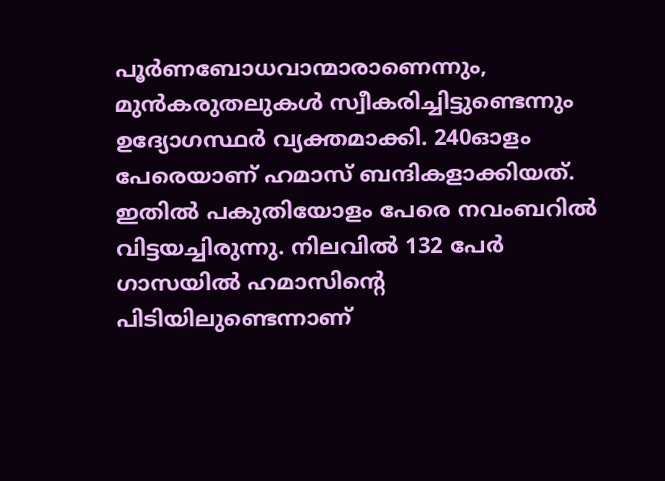പൂർണബോധവാന്മാരാണെന്നും, മുൻകരുതലുകൾ സ്വീകരിച്ചിട്ടുണ്ടെന്നും ഉദ്യോഗസ്ഥർ വ്യക്തമാക്കി. 240ഓളം പേരെയാണ് ഹമാസ് ബന്ദികളാക്കിയത്. ഇതിൽ പകുതിയോളം പേരെ നവംബറിൽ വിട്ടയച്ചിരുന്നു. നിലവിൽ 132 പേർ ഗാസയിൽ ഹമാസിന്റെ പിടിയിലുണ്ടെന്നാണ്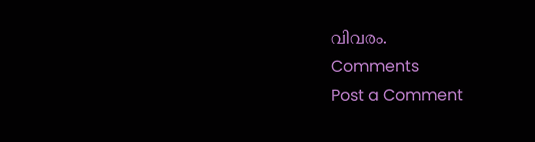വിവരം.
Comments
Post a Comment